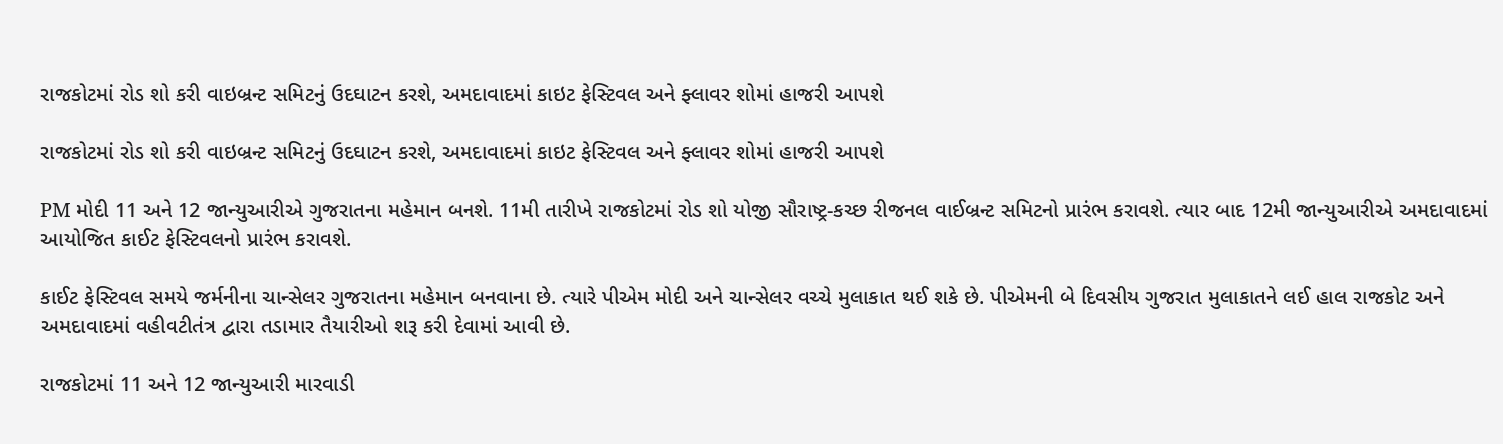રાજકોટમાં રોડ શો કરી વાઇબ્રન્ટ સમિટનું ઉદઘાટન કરશે, અમદાવાદમાં કાઇટ ફેસ્ટિવલ અને ફ્લાવર શોમાં હાજરી આપશે

રાજકોટમાં રોડ શો કરી વાઇબ્રન્ટ સમિટનું ઉદઘાટન કરશે, અમદાવાદમાં કાઇટ ફેસ્ટિવલ અને ફ્લાવર શોમાં હાજરી આપશે

PM મોદી 11 અને 12 જાન્યુઆરીએ ગુજરાતના મહેમાન બનશે. 11મી તારીખે રાજકોટમાં રોડ શો યોજી સૌરાષ્ટ્ર-કચ્છ રીજનલ વાઈબ્રન્ટ સમિટનો પ્રારંભ કરાવશે. ત્યાર બાદ 12મી જાન્યુઆરીએ અમદાવાદમાં આયોજિત કાઈટ ફેસ્ટિવલનો પ્રારંભ કરાવશે.

કાઈટ ફેસ્ટિવલ સમયે જર્મનીના ચાન્સેલર ગુજરાતના મહેમાન બનવાના છે. ત્યારે પીએમ મોદી અને ચાન્સેલર વચ્ચે મુલાકાત થઈ શકે છે. પીએમની બે દિવસીય ગુજરાત મુલાકાતને લઈ હાલ રાજકોટ અને અમદાવાદમાં વહીવટીતંત્ર દ્વારા તડામાર તૈયારીઓ શરૂ કરી દેવામાં આવી છે.

રાજકોટમાં 11 અને 12 જાન્યુઆરી મારવાડી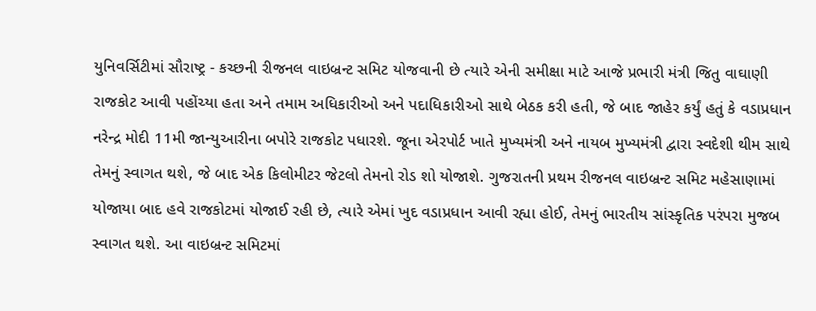યુનિવર્સિટીમાં સૌરાષ્ટ્ર - કચ્છની રીજનલ વાઇબ્રન્ટ સમિટ યોજવાની છે ત્યારે એની સમીક્ષા માટે આજે પ્રભારી મંત્રી જિતુ વાઘાણી રાજકોટ આવી પહોંચ્યા હતા અને તમામ અધિકારીઓ અને પદાધિકારીઓ સાથે બેઠક કરી હતી, જે બાદ જાહેર કર્યું હતું કે વડાપ્રધાન નરેન્દ્ર મોદી 11મી જાન્યુઆરીના બપોરે રાજકોટ પધારશે. જૂના એરપોર્ટ ખાતે મુખ્યમંત્રી અને નાયબ મુખ્યમંત્રી દ્વારા સ્વદેશી થીમ સાથે તેમનું સ્વાગત થશે, જે બાદ એક કિલોમીટર જેટલો તેમનો રોડ શો યોજાશે. ગુજરાતની પ્રથમ રીજનલ વાઇબ્રન્ટ સમિટ મહેસાણામાં યોજાયા બાદ હવે રાજકોટમાં યોજાઈ રહી છે, ત્યારે એમાં ખુદ વડાપ્રધાન આવી રહ્યા હોઈ, તેમનું ભારતીય સાંસ્કૃતિક પરંપરા મુજબ સ્વાગત થશે. આ વાઇબ્રન્ટ સમિટમાં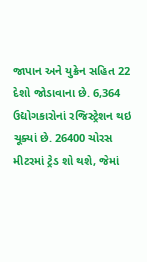જાપાન અને યુક્રેન સહિત 22 દેશો જોડાવાના છે. 6,364 ઉદ્યોગકારોનાં રજિસ્ટ્રેશન થઇ ચૂક્યાં છે. 26400 ચોરસ મીટરમાં ટ્રેડ શો થશે, જેમાં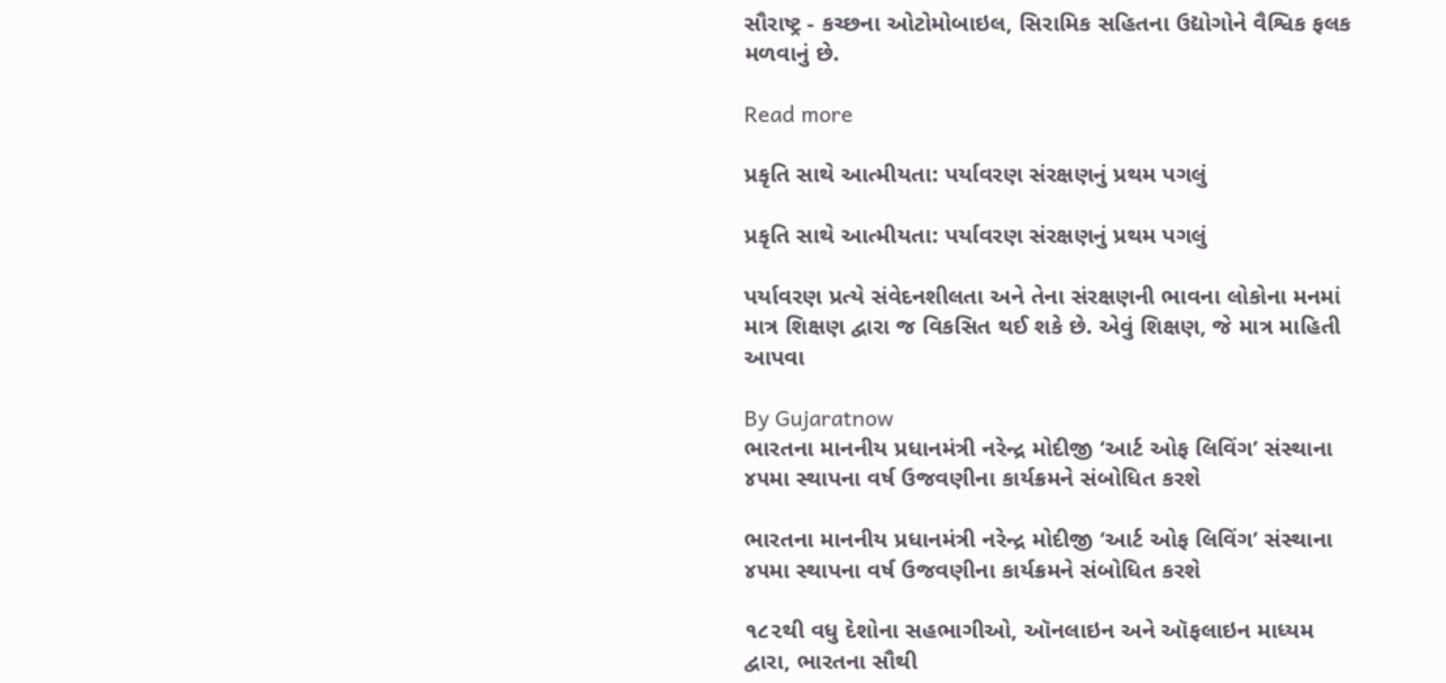સૌરાષ્ટ્ર - કચ્છના ઓટોમોબાઇલ, સિરામિક સહિતના ઉદ્યોગોને વૈશ્વિક ફલક મળવાનું છે.

Read more

પ્રકૃતિ સાથે આત્મીયતા: પર્યાવરણ સંરક્ષણનું પ્રથમ પગલું

પ્રકૃતિ સાથે આત્મીયતા: પર્યાવરણ સંરક્ષણનું પ્રથમ પગલું

પર્યાવરણ પ્રત્યે સંવેદનશીલતા અને તેના સંરક્ષણની ભાવના લોકોના મનમાં માત્ર શિક્ષણ દ્વારા જ વિકસિત થઈ શકે છે. એવું શિક્ષણ, જે માત્ર માહિતી આપવા

By Gujaratnow
ભારતના માનનીય પ્રધાનમંત્રી નરેન્દ્ર મોદીજી ‘આર્ટ ઓફ લિવિંગ’ સંસ્થાના ૪૫મા સ્થાપના વર્ષ ઉજવણીના કાર્યક્રમને સંબોધિત કરશે

ભારતના માનનીય પ્રધાનમંત્રી નરેન્દ્ર મોદીજી ‘આર્ટ ઓફ લિવિંગ’ સંસ્થાના ૪૫મા સ્થાપના વર્ષ ઉજવણીના કાર્યક્રમને સંબોધિત કરશે

૧૮૨થી વધુ દેશોના સહભાગીઓ, ઑનલાઇન અને ઑફલાઇન માધ્યમ દ્વારા, ભારતના સૌથી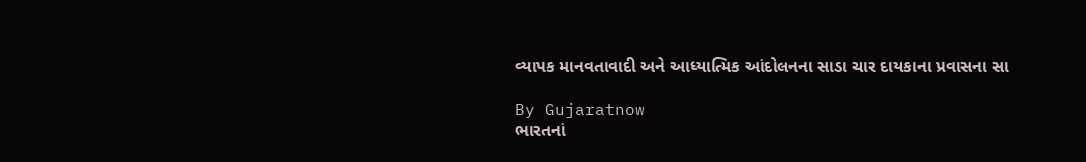વ્યાપક માનવતાવાદી અને આધ્યાત્મિક આંદોલનના સાડા ચાર દાયકાના પ્રવાસના સા

By Gujaratnow
ભારતનાં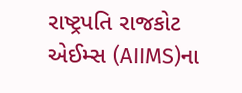રાષ્ટ્રપતિ રાજકોટ એઈમ્સ (AIIMS)ના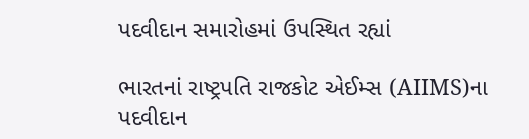પદવીદાન સમારોહમાં ઉપસ્થિત રહ્યાં

ભારતનાં રાષ્ટ્રપતિ રાજકોટ એઈમ્સ (AIIMS)ના પદવીદાન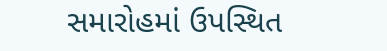સમારોહમાં ઉપસ્થિત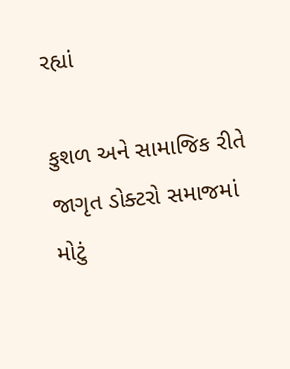રહ્યાં

કુશળ અને સામાજિક રીતે જાગૃત ડોક્ટરો સમાજમાં મોટું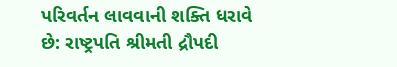પરિવર્તન લાવવાની શક્તિ ધરાવે છે: રાષ્ટ્રપતિ શ્રીમતી દ્રૌપદી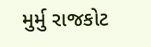મુર્મુ રાજકોટ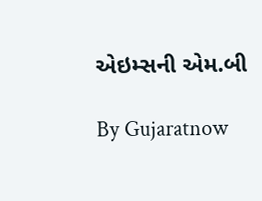એઇમ્સની એમ.બી

By Gujaratnow